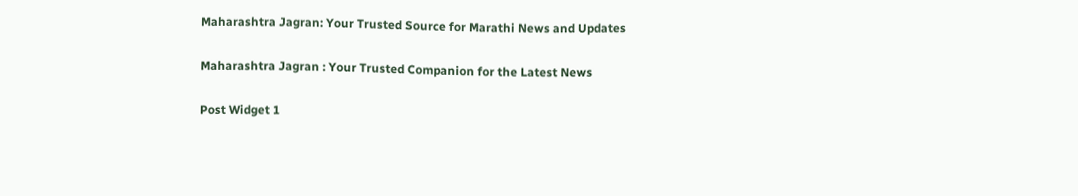Maharashtra Jagran: Your Trusted Source for Marathi News and Updates

Maharashtra Jagran : Your Trusted Companion for the Latest News

Post Widget 1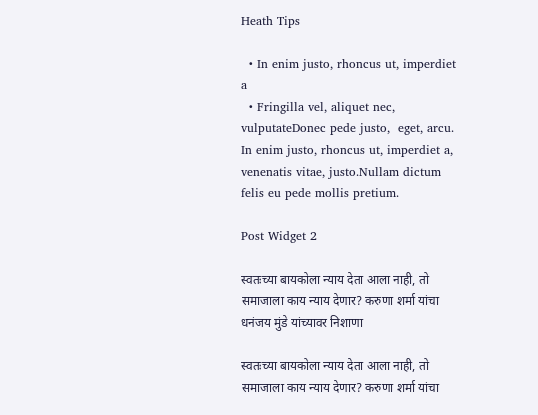Heath Tips

  • In enim justo, rhoncus ut, imperdiet a
  • Fringilla vel, aliquet nec, vulputateDonec pede justo,  eget, arcu. In enim justo, rhoncus ut, imperdiet a, venenatis vitae, justo.Nullam dictum felis eu pede mollis pretium.

Post Widget 2

स्वतःच्या बायकोला न्याय देता आला नाही, तो समाजाला काय न्याय देणार? करुणा शर्मा यांचा धनंजय मुंडे यांच्यावर निशाणा

स्वतःच्या बायकोला न्याय देता आला नाही, तो समाजाला काय न्याय देणार? करुणा शर्मा यांचा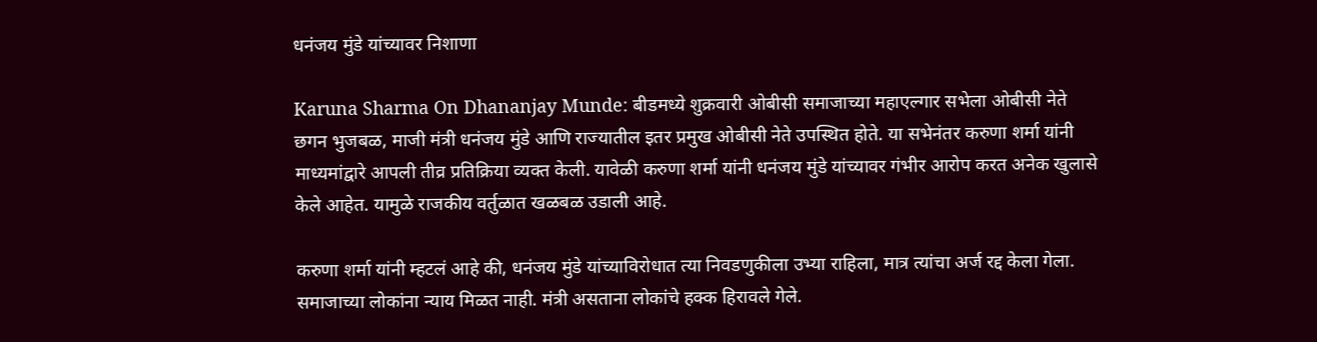धनंजय मुंडे यांच्यावर निशाणा

Karuna Sharma On Dhananjay Munde: बीडमध्ये शुक्रवारी ओबीसी समाजाच्या महाएल्गार सभेला ओबीसी नेते छगन भुजबळ, माजी मंत्री धनंजय मुंडे आणि राज्यातील इतर प्रमुख ओबीसी नेते उपस्थित होते. या सभेनंतर करुणा शर्मा यांनी माध्यमांद्वारे आपली तीव्र प्रतिक्रिया व्यक्त केली. यावेळी करुणा शर्मा यांनी धनंजय मुंडे यांच्यावर गंभीर आरोप करत अनेक खुलासे केले आहेत. यामुळे राजकीय वर्तुळात खळबळ उडाली आहे.

करुणा शर्मा यांनी म्हटलं आहे की, धनंजय मुंडे यांच्याविरोधात त्या निवडणुकीला उभ्या राहिला, मात्र त्यांचा अर्ज रद्द केला गेला. समाजाच्या लोकांना न्याय मिळत नाही. मंत्री असताना लोकांचे हक्क हिरावले गेले.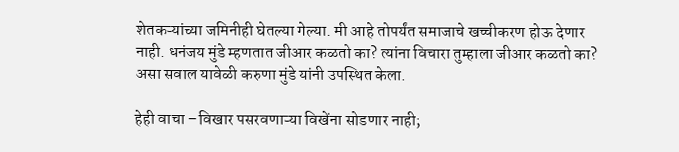शेतकऱ्यांच्या जमिनीही घेतल्या गेल्या. मी आहे तोपर्यंत समाजाचे खच्चीकरण होऊ देणार नाही. धनंजय मुंडे म्हणतात जीआर कळतो का? त्यांना विचारा तुम्हाला जीआर कळतो का? असा सवाल यावेळी करुणा मुंडे यांनी उपस्थित केला.

हेही वाचा –विखार पसरवणाऱ्या विखेंना सोडणार नाही;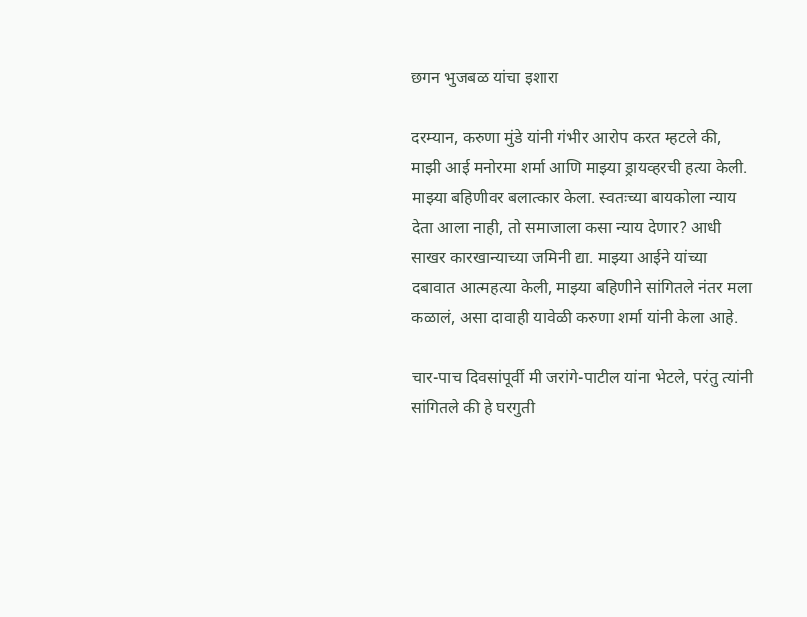छगन भुजबळ यांचा इशारा

दरम्यान, करुणा मुंडे यांनी गंभीर आरोप करत म्हटले की, माझी आई मनोरमा शर्मा आणि माझ्या ड्रायव्हरची हत्या केली. माझ्या बहिणीवर बलात्कार केला. स्वतःच्या बायकोला न्याय देता आला नाही, तो समाजाला कसा न्याय देणार? आधी साखर कारखान्याच्या जमिनी द्या. माझ्या आईने यांच्या दबावात आत्महत्या केली, माझ्या बहिणीने सांगितले नंतर मला कळालं, असा दावाही यावेळी करुणा शर्मा यांनी केला आहे.

चार-पाच दिवसांपूर्वी मी जरांगे-पाटील यांना भेटले, परंतु त्यांनी सांगितले की हे घरगुती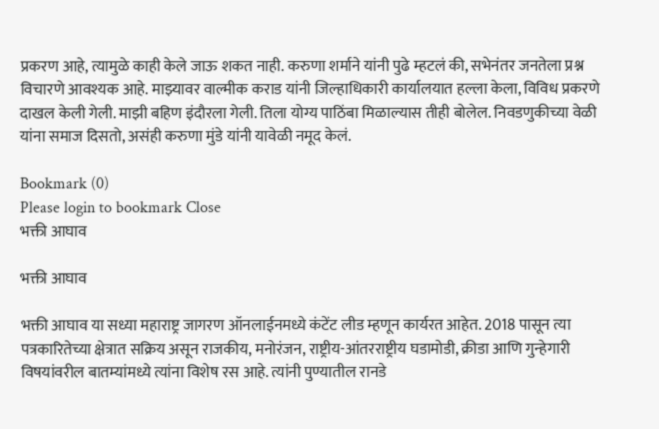प्रकरण आहे, त्यामुळे काही केले जाऊ शकत नाही. करुणा शर्माने यांनी पुढे म्हटलं की, सभेनंतर जनतेला प्रश्न विचारणे आवश्यक आहे. माझ्यावर वाल्मीक कराड यांनी जिल्हाधिकारी कार्यालयात हल्ला केला, विविध प्रकरणे दाखल केली गेली. माझी बहिण इंदौरला गेली. तिला योग्य पाठिंबा मिळाल्यास तीही बोलेल. निवडणुकीच्या वेळी यांना समाज दिसतो, असंही करुणा मुंडे यांनी यावेळी नमूद केलं.

Bookmark (0)
Please login to bookmark Close
भक्ती आघाव

भक्ती आघाव

भक्ती आघाव या सध्या महाराष्ट्र जागरण ऑनलाईनमध्ये कंटेंट लीड म्हणून कार्यरत आहेत. 2018 पासून त्या पत्रकारितेच्या क्षेत्रात सक्रिय असून राजकीय, मनोरंजन, राष्ट्रीय-आंतरराष्ट्रीय घडामोडी, क्रीडा आणि गुन्हेगारी विषयांवरील बातम्यांमध्ये त्यांना विशेष रस आहे. त्यांनी पुण्यातील रानडे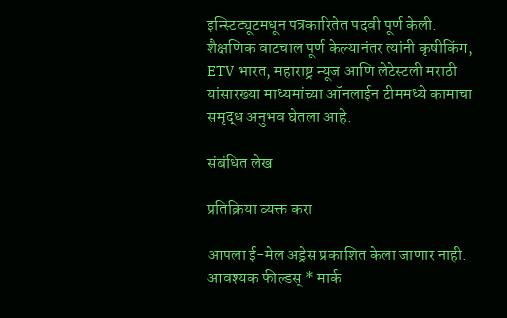इन्स्टिट्यूटमधून पत्रकारितेत पदवी पूर्ण केली. शैक्षणिक वाटचाल पूर्ण केल्यानंतर त्यांनी कृषीकिंग, ETV भारत, महाराष्ट्र न्यूज आणि लेटेस्टली मराठी यांसारख्या माध्यमांच्या ऑनलाईन टीममध्ये कामाचा समृद्ध अनुभव घेतला आहे.

संबंधित लेख

प्रतिक्रिया व्यक्त करा

आपला ई-मेल अड्रेस प्रकाशित केला जाणार नाही. आवश्यक फील्डस् * मार्क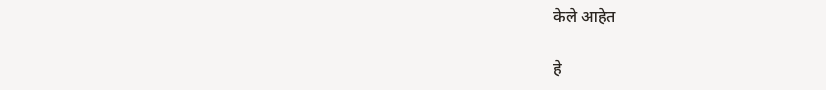केले आहेत

हे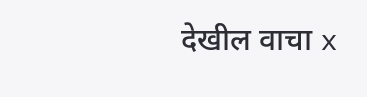देखील वाचा x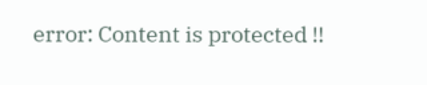error: Content is protected !!